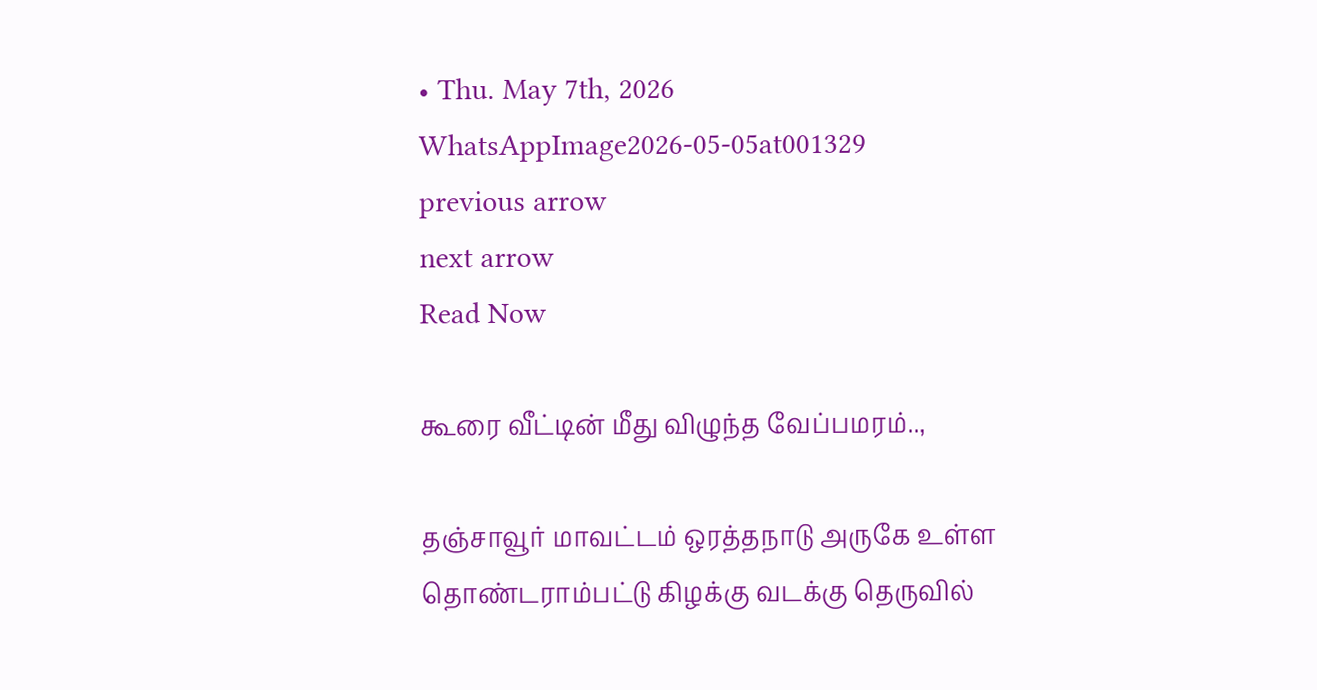• Thu. May 7th, 2026
WhatsAppImage2026-05-05at001329
previous arrow
next arrow
Read Now

கூரை வீட்டின் மீது விழுந்த வேப்பமரம்..,

தஞ்சாவூர் மாவட்டம் ஒரத்தநாடு அருகே உள்ள தொண்டராம்பட்டு கிழக்கு வடக்கு தெருவில்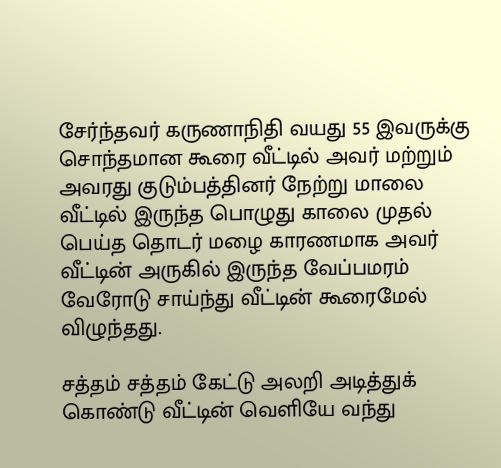சேர்ந்தவர் கருணாநிதி வயது 55 இவருக்கு சொந்தமான கூரை வீட்டில் அவர் மற்றும் அவரது குடும்பத்தினர் நேற்று மாலை வீட்டில் இருந்த பொழுது காலை முதல் பெய்த தொடர் மழை காரணமாக அவர் வீட்டின் அருகில் இருந்த வேப்பமரம் வேரோடு சாய்ந்து வீட்டின் கூரைமேல் விழுந்தது.

சத்தம் சத்தம் கேட்டு அலறி அடித்துக் கொண்டு வீட்டின் வெளியே வந்து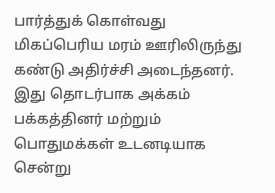பார்த்துக் கொள்வது மிகப்பெரிய மரம் ஊரிலிருந்து கண்டு அதிர்ச்சி அடைந்தனர். இது தொடர்பாக அக்கம் பக்கத்தினர் மற்றும் பொதுமக்கள் உடனடியாக சென்று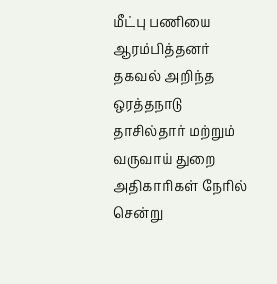மீட்பு பணியை ஆரம்பித்தனர் தகவல் அறிந்த ஒரத்தநாடு தாசில்தார் மற்றும் வருவாய் துறை அதிகாரிகள் நேரில் சென்று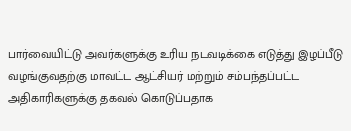பார்வையிட்டு அவர்களுக்கு உரிய நடவடிக்கை எடுத்து இழப்பீடு வழங்குவதற்கு மாவட்ட ஆட்சியர் மற்றும் சம்பந்தப்பட்ட அதிகாரிகளுக்கு தகவல் கொடுப்பதாக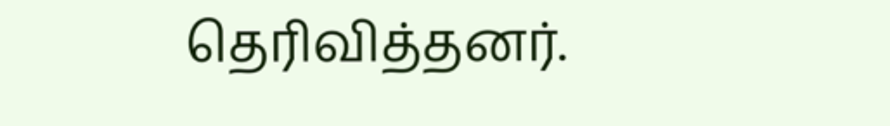தெரிவித்தனர்.